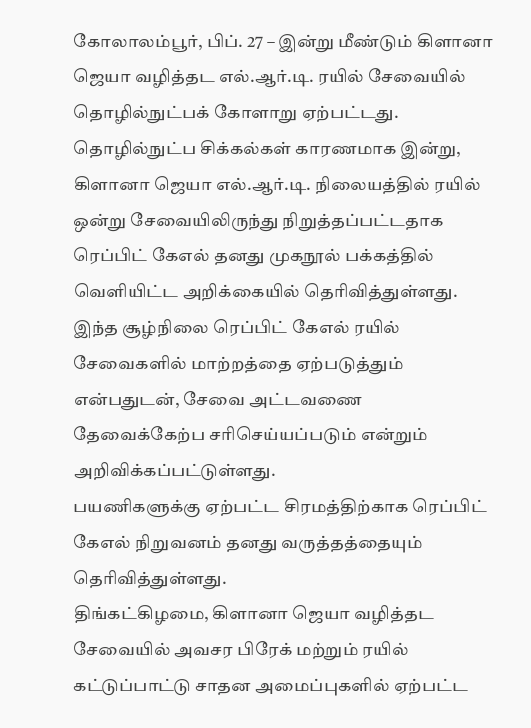கோலாலம்பூர், பிப். 27 – இன்று மீண்டும் கிளானா ஜெயா வழித்தட எல்.ஆர்.டி. ரயில் சேவையில் தொழில்நுட்பக் கோளாறு ஏற்பட்டது.
தொழில்நுட்ப சிக்கல்கள் காரணமாக இன்று, கிளானா ஜெயா எல்.ஆர்.டி. நிலையத்தில் ரயில் ஒன்று சேவையிலிருந்து நிறுத்தப்பட்டதாக ரெப்பிட் கேஎல் தனது முகநூல் பக்கத்தில் வெளியிட்ட அறிக்கையில் தெரிவித்துள்ளது.
இந்த சூழ்நிலை ரெப்பிட் கேஎல் ரயில் சேவைகளில் மாற்றத்தை ஏற்படுத்தும் என்பதுடன், சேவை அட்டவணை தேவைக்கேற்ப சரிசெய்யப்படும் என்றும் அறிவிக்கப்பட்டுள்ளது.
பயணிகளுக்கு ஏற்பட்ட சிரமத்திற்காக ரெப்பிட் கேஎல் நிறுவனம் தனது வருத்தத்தையும் தெரிவித்துள்ளது.
திங்கட்கிழமை, கிளானா ஜெயா வழித்தட சேவையில் அவசர பிரேக் மற்றும் ரயில் கட்டுப்பாட்டு சாதன அமைப்புகளில் ஏற்பட்ட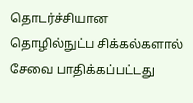தொடர்ச்சியான தொழில்நுட்ப சிக்கல்களால் சேவை பாதிக்கப்பட்டது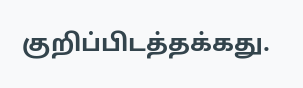குறிப்பிடத்தக்கது.